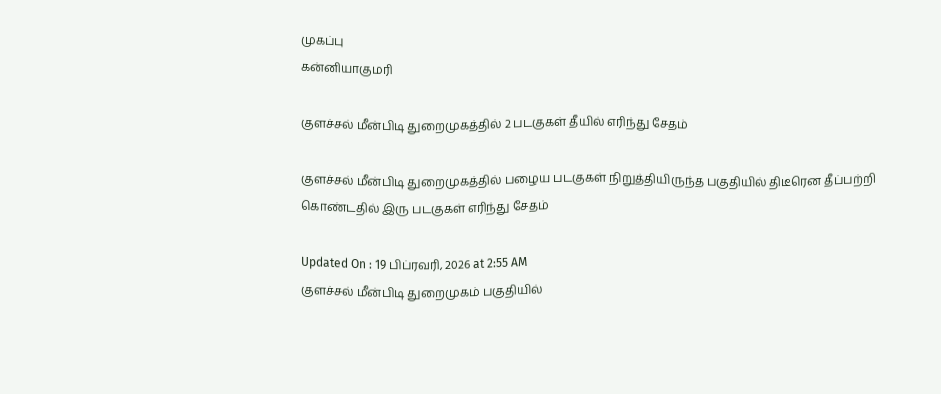முகப்பு
கன்னியாகுமரி

குளச்சல் மீன்பிடி துறைமுகத்தில் 2 படகுகள் தீயில் எரிந்து சேதம்

குளச்சல் மீன்பிடி துறைமுகத்தில் பழைய படகுகள் நிறுத்தியிருந்த பகுதியில் திடீரென தீப்பற்றி கொண்டதில் இரு படகுகள் எரிந்து சேதம்

Updated On : 19 பிப்ரவரி, 2026 at 2:55 AM
குளச்சல் மீன்பிடி துறைமுகம் பகுதியில்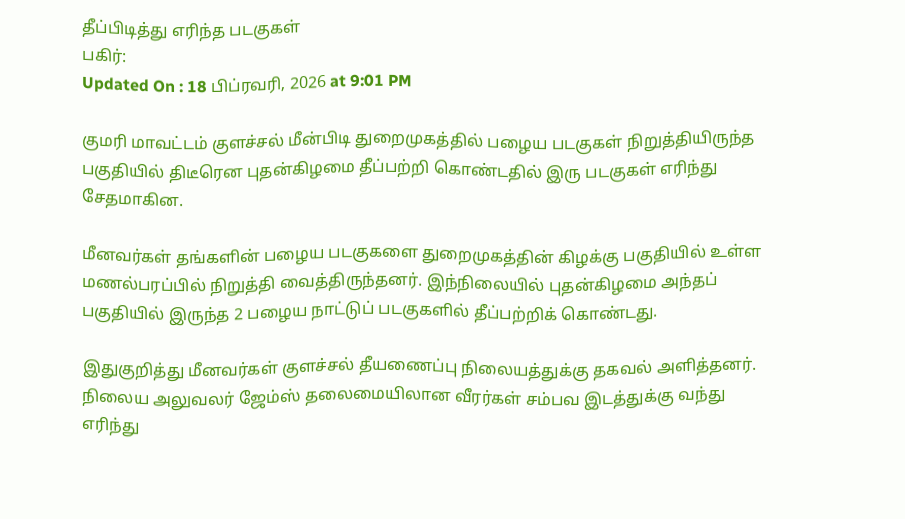தீப்பிடித்து எரிந்த படகுகள்
பகிர்:
Updated On : 18 பிப்ரவரி, 2026 at 9:01 PM

குமரி மாவட்டம் குளச்சல் மீன்பிடி துறைமுகத்தில் பழைய படகுகள் நிறுத்தியிருந்த பகுதியில் திடீரென புதன்கிழமை தீப்பற்றி கொண்டதில் இரு படகுகள் எரிந்து சேதமாகின.

மீனவர்கள் தங்களின் பழைய படகுகளை துறைமுகத்தின் கிழக்கு பகுதியில் உள்ள மணல்பரப்பில் நிறுத்தி வைத்திருந்தனர். இந்நிலையில் புதன்கிழமை அந்தப் பகுதியில் இருந்த 2 பழைய நாட்டுப் படகுகளில் தீப்பற்றிக் கொண்டது.

இதுகுறித்து மீனவர்கள் குளச்சல் தீயணைப்பு நிலையத்துக்கு தகவல் அளித்தனர். நிலைய அலுவலர் ஜேம்ஸ் தலைமையிலான வீரர்கள் சம்பவ இடத்துக்கு வந்து எரிந்து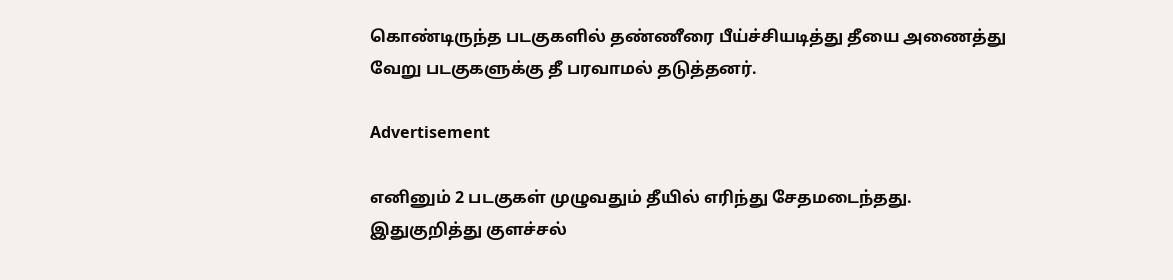கொண்டிருந்த படகுகளில் தண்ணீரை பீய்ச்சியடித்து தீயை அணைத்து வேறு படகுகளுக்கு தீ பரவாமல் தடுத்தனர்.

Advertisement

எனினும் 2 படகுகள் முழுவதும் தீயில் எரிந்து சேதமடைந்தது. இதுகுறித்து குளச்சல்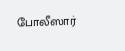போலீஸார்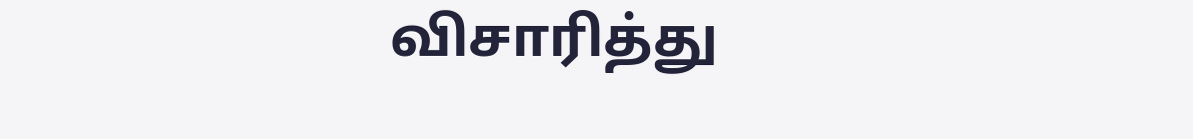விசாரித்து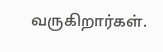வருகிறார்கள்.